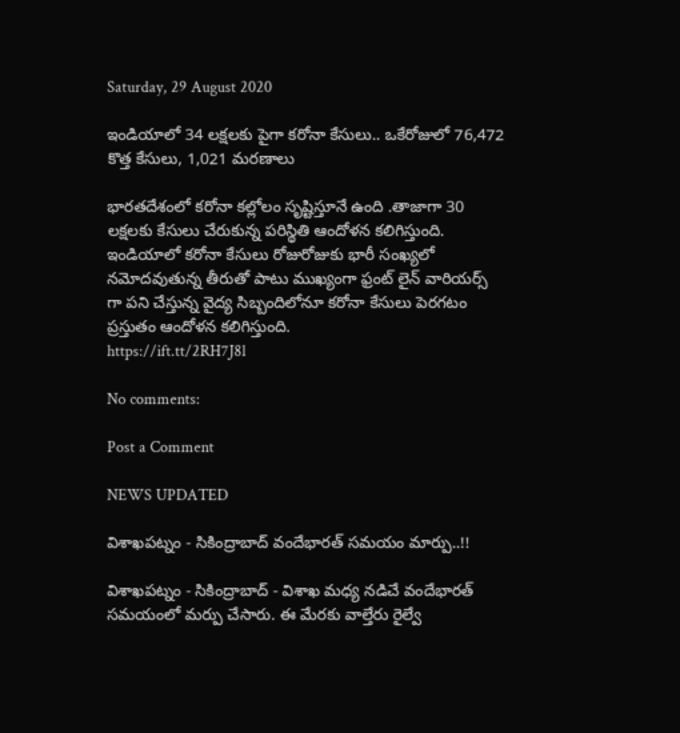Saturday, 29 August 2020

ఇండియాలో 34 లక్షలకు పైగా కరోనా కేసులు.. ఒకేరోజులో 76,472 కొత్త కేసులు, 1,021 మరణాలు

భారతదేశంలో కరోనా కల్లోలం సృష్టిస్తూనే ఉంది .తాజాగా 30 లక్షలకు కేసులు చేరుకున్న పరిస్థితి ఆందోళన కలిగిస్తుంది. ఇండియాలో కరోనా కేసులు రోజురోజుకు భారీ సంఖ్యలో నమోదవుతున్న తీరుతో పాటు ముఖ్యంగా ఫ్రంట్ లైన్ వారియర్స్ గా పని చేస్తున్న వైద్య సిబ్బందిలోనూ కరోనా కేసులు పెరగటం ప్రస్తుతం ఆందోళన కలిగిస్తుంది.
https://ift.tt/2RH7J8l

No comments:

Post a Comment

NEWS UPDATED

విశాఖపట్నం - సికింద్రాబాద్ వందేభారత్ సమయం మార్పు..!!

విశాఖపట్నం - సికింద్రాబాద్ - విశాఖ మధ్య నడిచే వందేభారత్ సమయంలో మర్పు చేసారు. ఈ మేరకు వాల్తేరు రైల్వే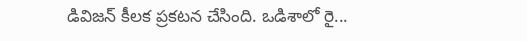డివిజన్ కీలక ప్రకటన చేసింది. ఒడిశాలో రై...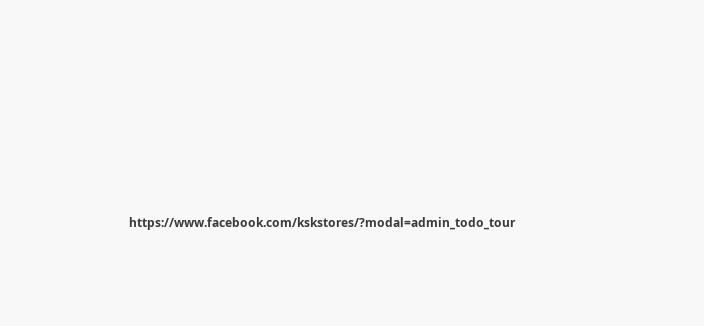https://www.facebook.com/kskstores/?modal=admin_todo_tour